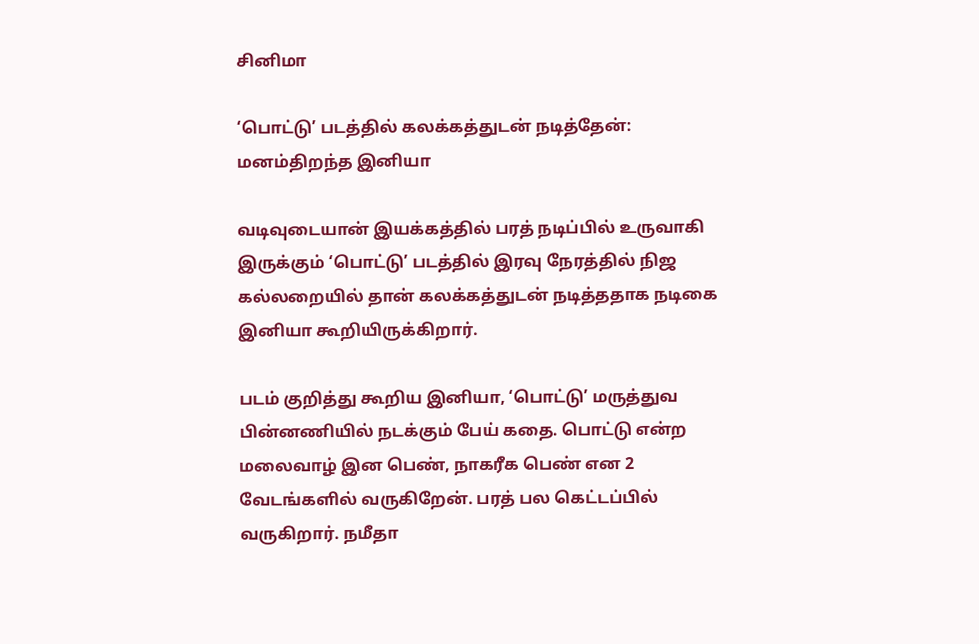சினிமா

‘பொட்டு’ படத்தில் கலக்கத்துடன் நடித்தேன்: மனம்திறந்த இனியா

வடிவுடையான் இயக்கத்தில் பரத் நடிப்பில் உருவாகி இருக்கும் ‘பொட்டு’ படத்தில் இரவு நேரத்தில் நிஜ கல்லறையில் தான் கலக்கத்துடன் நடித்ததாக நடிகை இனியா கூறியிருக்கிறார்.

படம் குறித்து கூறிய இனியா, ‘பொட்டு’ மருத்துவ பின்னணியில் நடக்கும் பேய் கதை. பொட்டு என்ற மலைவாழ் இன பெண், நாகரீக பெண் என 2 வேடங்களில் வருகிறேன். பரத் பல கெட்டப்பில் வருகிறார். நமீதா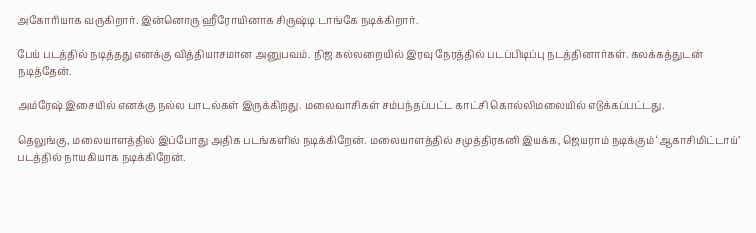அகோரியாக வருகிறார். இன்னொரு ஹீரோயினாக சிருஷ்டி டாங்கே நடிக்கிறார்.

பேய் படத்தில் நடித்தது எனக்கு வித்தியாசமான அனுபவம். நிஜ கல்லறையில் இரவு நேரத்தில் படப்பிடிப்பு நடத்தினார்கள். கலக்கத்துடன் நடித்தேன்.

அம்ரேஷ் இசையில் எனக்கு நல்ல பாடல்கள் இருக்கிறது. மலைவாசிகள் சம்பந்தப்பட்ட காட்சி கொல்லிமலையில் எடுக்கப்பட்டது.

தெலுங்கு, மலையாளத்தில் இப்போது அதிக படங்களில் நடிக்கிறேன். மலையாளத்தில் சமுத்திரகனி இயக்க, ஜெயராம் நடிக்கும் ‘ஆகாசிமிட்டாய்’ படத்தில் நாயகியாக நடிக்கிறேன்.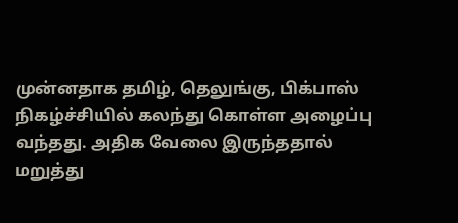முன்னதாக தமிழ், தெலுங்கு, பிக்பாஸ் நிகழ்ச்சியில் கலந்து கொள்ள அழைப்பு வந்தது. அதிக வேலை இருந்ததால் மறுத்து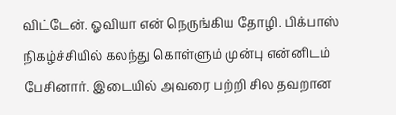விட்டேன். ஓவியா என் நெருங்கிய தோழி. பிக்பாஸ் நிகழ்ச்சியில் கலந்து கொள்ளும் முன்பு என்னிடம் பேசினார். இடையில் அவரை பற்றி சில தவறான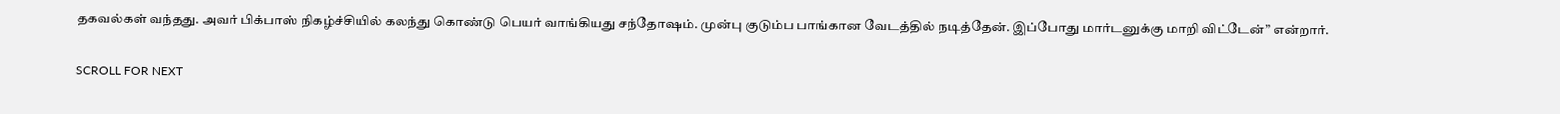தகவல்கள் வந்தது. அவர் பிக்பாஸ் நிகழ்ச்சியில் கலந்து கொண்டு பெயர் வாங்கியது சந்தோ‌ஷம். முன்பு குடும்ப பாங்கான வேடத்தில் நடித்தேன். இப்போது மார்டனுக்கு மாறி விட்டேன்” என்றார்.

SCROLL FOR NEXT